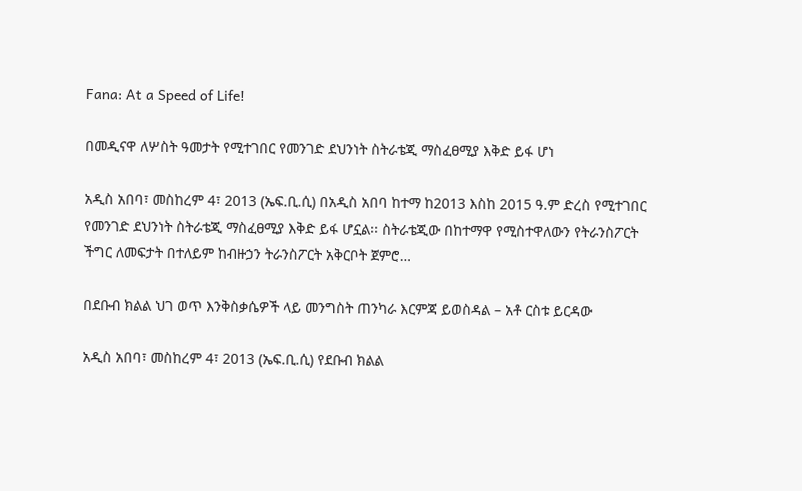Fana: At a Speed of Life!

በመዲናዋ ለሦስት ዓመታት የሚተገበር የመንገድ ደህንነት ስትራቴጂ ማስፈፀሚያ እቅድ ይፋ ሆነ

አዲስ አበባ፣ መስከረም 4፣ 2013 (ኤፍ.ቢ.ሲ) በአዲስ አበባ ከተማ ከ2013 እስከ 2015 ዓ.ም ድረስ የሚተገበር የመንገድ ደህንነት ስትራቴጂ ማስፈፀሚያ እቅድ ይፋ ሆኗል፡፡ ስትራቴጂው በከተማዋ የሚስተዋለውን የትራንስፖርት ችግር ለመፍታት በተለይም ከብዙኃን ትራንስፖርት አቅርቦት ጀምሮ…

በደቡብ ክልል ህገ ወጥ እንቅስቃሴዎች ላይ መንግስት ጠንካራ እርምጃ ይወስዳል – አቶ ርስቱ ይርዳው

አዲስ አበባ፣ መስከረም 4፣ 2013 (ኤፍ.ቢ.ሲ) የደቡብ ክልል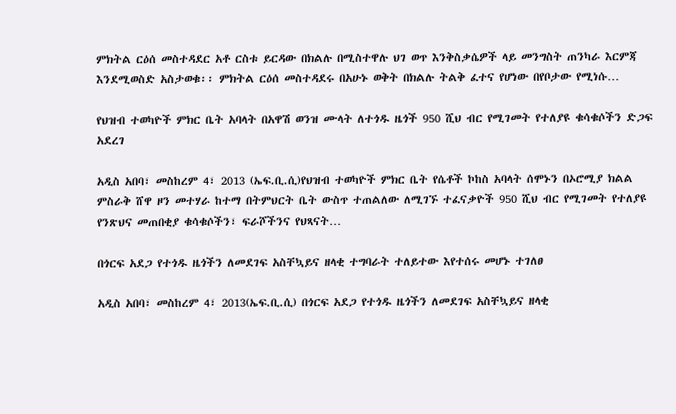ምክትል ርዕሰ መስተዳደር አቶ ርስቱ ይርዳው በክልሉ በሚስተዋሉ ህገ ወጥ እንቅስቃሴዎች ላይ መንግስት ጠንካራ እርምጃ እንደሚወስድ አስታወቁ፡፡ ምክትል ርዕሰ መስተዳደሩ በአሁኑ ወቅት በክልሉ ትልቅ ፈተና የሆነው በየቦታው የሚነሱ…

የህዝብ ተወካዮች ምክር ቤት አባላት በአዋሽ ወንዝ ሙላት ለተጎዱ ዜጎች 950 ሺህ ብር የሚገመት የተለያዩ ቁሳቁሶችን ድጋፍ አደረገ

አዲስ አበባ፣ መስከረም 4፣ 2013 (ኤፍ.ቢ.ሲ)የህዝብ ተወካዮች ምክር ቤት የሴቶች ኮከስ አባላት ሰሞኑን በኦሮሚያ ክልል ምስራቅ ሸዋ ዞን መተሃራ ከተማ በትምህርት ቤት ውስጥ ተጠልለው ለሚገኙ ተፈናቃዮች 950 ሺህ ብር የሚገመት የተለያዩ የንጽህና መጠበቂያ ቁሳቁሶችን፣ ፍራሾችንና የህጻናት…

በጎርፍ አደጋ የተጎዱ ዜጎችን ለመደገፍ አስቸኳይና ዘላቂ ተግባራት ተለይተው እየተሰሩ መሆኑ ተገለፀ

አዲስ አበባ፣ መስከረም 4፣ 2013(ኤፍ.ቢ.ሲ) በጎርፍ አደጋ የተጎዱ ዜጎችን ለመደገፍ አስቸኳይና ዘላቂ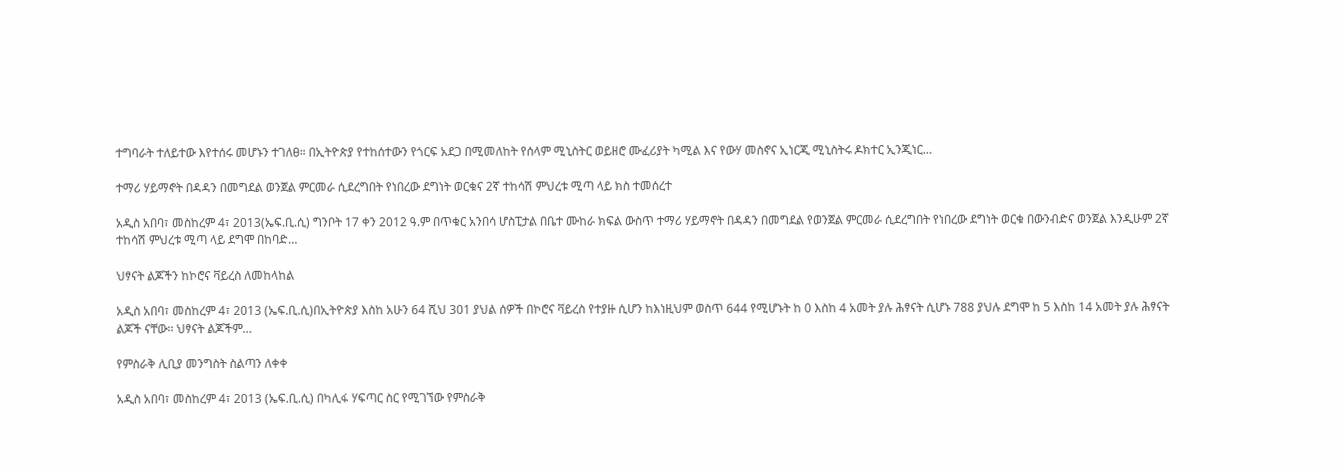ተግባራት ተለይተው እየተሰሩ መሆኑን ተገለፀ። በኢትዮጵያ የተከሰተውን የጎርፍ አደጋ በሚመለከት የሰላም ሚኒስትር ወይዘሮ ሙፈሪያት ካሚል እና የውሃ መስኖና ኢነርጂ ሚኒስትሩ ዶክተር ኢንጂነር…

ተማሪ ሃይማኖት በዳዳን በመግደል ወንጀል ምርመራ ሲደረግበት የነበረው ደግነት ወርቁና 2ኛ ተከሳሽ ምህረቱ ሚጣ ላይ ክስ ተመሰረተ

አዲስ አበባ፣ መስከረም 4፣ 2013(ኤፍ.ቢ.ሲ) ግንቦት 17 ቀን 2012 ዓ.ም በጥቁር አንበሳ ሆስፒታል በቤተ ሙከራ ክፍል ውስጥ ተማሪ ሃይማኖት በዳዳን በመግደል የወንጀል ምርመራ ሲደረግበት የነበረው ደግነት ወርቁ በውንብድና ወንጀል እንዲሁም 2ኛ ተከሳሽ ምህረቱ ሚጣ ላይ ደግሞ በከባድ…

ህፃናት ልጆችን ከኮሮና ቫይረስ ለመከላከል

አዲስ አበባ፣ መስከረም 4፣ 2013 (ኤፍ.ቢ.ሲ)በኢትዮጵያ እስከ አሁን 64 ሺህ 301 ያህል ሰዎች በኮሮና ቫይረስ የተያዙ ሲሆን ከእነዚህም ወስጥ 644 የሚሆኑት ከ 0 እስከ 4 አመት ያሉ ሕፃናት ሲሆኑ 788 ያህሉ ደግሞ ከ 5 እስከ 14 አመት ያሉ ሕፃናት ልጆች ናቸው፡፡ ህፃናት ልጆችም…

የምስራቅ ሊቢያ መንግስት ስልጣን ለቀቀ

አዲስ አበባ፣ መስከረም 4፣ 2013 (ኤፍ.ቢ.ሲ) በካሊፋ ሃፍጣር ስር የሚገኘው የምስራቅ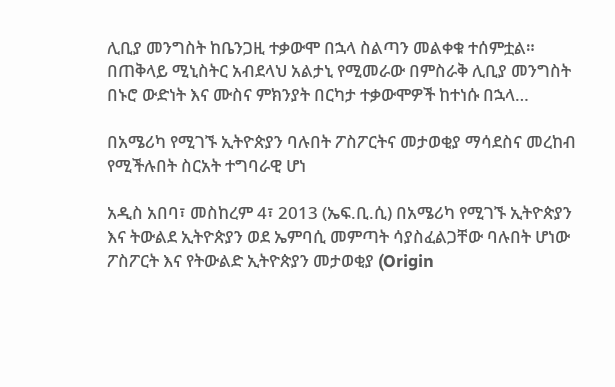ሊቢያ መንግስት ከቤንጋዚ ተቃውሞ በኋላ ስልጣን መልቀቁ ተሰምቷል። በጠቅላይ ሚኒስትር አብደላህ አልታኒ የሚመራው በምስራቅ ሊቢያ መንግስት በኑሮ ውድነት እና ሙስና ምክንያት በርካታ ተቃውሞዎች ከተነሱ በኋላ…

በአሜሪካ የሚገኙ ኢትዮጵያን ባሉበት ፖስፖርትና መታወቂያ ማሳደስና መረከብ የሚችሉበት ስርአት ተግባራዊ ሆነ

አዲስ አበባ፣ መስከረም 4፣ 2013 (ኤፍ.ቢ.ሲ) በአሜሪካ የሚገኙ ኢትዮጵያን እና ትውልደ ኢትዮጵያን ወደ ኤምባሲ መምጣት ሳያስፈልጋቸው ባሉበት ሆነው ፖስፖርት እና የትውልድ ኢትዮጵያን መታወቂያ (Origin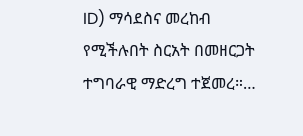ID) ማሳደስና መረከብ የሚችሉበት ስርአት በመዘርጋት ተግባራዊ ማድረግ ተጀመረ።…